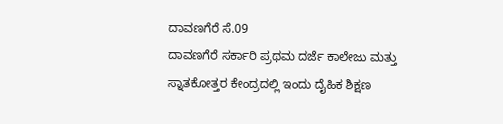ದಾವಣಗೆರೆ ಸೆ.09
ದಾವಣಗೆರೆ ಸರ್ಕಾರಿ ಪ್ರಥಮ ದರ್ಜೆ ಕಾಲೇಜು ಮತ್ತು
ಸ್ನಾತಕೋತ್ತರ ಕೇಂದ್ರದಲ್ಲಿ ಇಂದು ದೈಹಿಕ ಶಿಕ್ಷಣ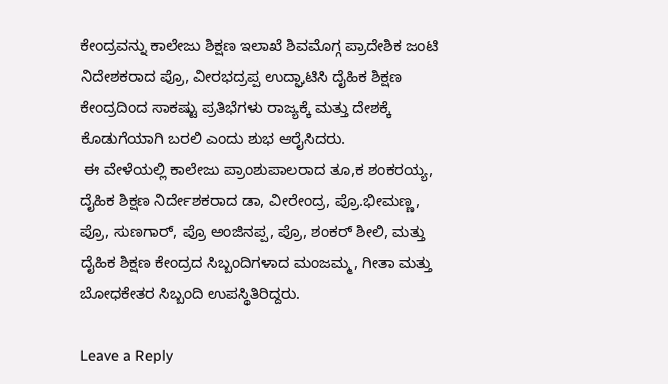ಕೇಂದ್ರವನ್ನು ಕಾಲೇಜು ಶಿಕ್ಷಣ ಇಲಾಖೆ ಶಿವಮೊಗ್ಗ ಪ್ರಾದೇಶಿಕ ಜಂಟಿ
ನಿದೇಶಕರಾದ ಪ್ರೊ, ವೀರಭದ್ರಪ್ಪ ಉದ್ಘಾಟಿಸಿ ದೈಹಿಕ ಶಿಕ್ಷಣ
ಕೇಂದ್ರದಿಂದ ಸಾಕಷ್ಟು ಪ್ರತಿಭೆಗಳು ರಾಜ್ಯಕ್ಕೆ ಮತ್ತು ದೇಶಕ್ಕೆ
ಕೊಡುಗೆಯಾಗಿ ಬರಲಿ ಎಂದು ಶುಭ ಆರೈಸಿದರು.
 ಈ ವೇಳೆಯಲ್ಲಿ ಕಾಲೇಜು ಪ್ರಾಂಶುಪಾಲರಾದ ತೂ,ಕ ಶಂಕರಯ್ಯ,
ದೈಹಿಕ ಶಿಕ್ಷಣ ನಿರ್ದೇಶಕರಾದ ಡಾ, ವೀರೇಂದ್ರ, ಪ್ರೊ.ಭೀಮಣ್ಣ,
ಪ್ರೊ, ಸುಣಗಾರ್, ಪ್ರೊ ಅಂಜಿನಪ್ಪ, ಪ್ರೊ, ಶಂಕರ್ ಶೀಲಿ, ಮತ್ತು
ದೈಹಿಕ ಶಿಕ್ಷಣ ಕೇಂದ್ರದ ಸಿಬ್ಬಂದಿಗಳಾದ ಮಂಜಮ್ಮ, ಗೀತಾ ಮತ್ತು
ಬೋಧಕೇತರ ಸಿಬ್ಬಂದಿ ಉಪಸ್ಥಿತಿರಿದ್ದರು.

Leave a Reply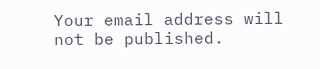Your email address will not be published.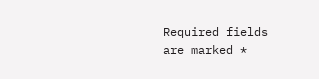Required fields are marked *